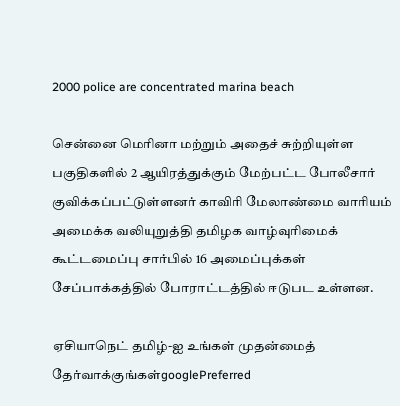2000 police are concentrated marina beach

சென்னை மெரினா மற்றும் அதைச் சுற்றியுள்ள பகுதிகளில் 2 ஆயிரத்துக்கும் மேற்பட்ட போலீசார் குவிக்கப்பட்டுள்ளனர் காவிரி மேலாண்மை வாரியம் அமைக்க வலியுறுத்தி தமிழக வாழ்வுரிமைக் கூட்டமைப்பு சார்பில் 16 அமைப்புக்கள் சேப்பாக்கத்தில் போராட்டத்தில் ஈடுபட உள்ளன.

ஏசியாநெட் தமிழ்-ஐ உங்கள் முதன்மைத் தேர்வாக்குங்கள்googlePreferred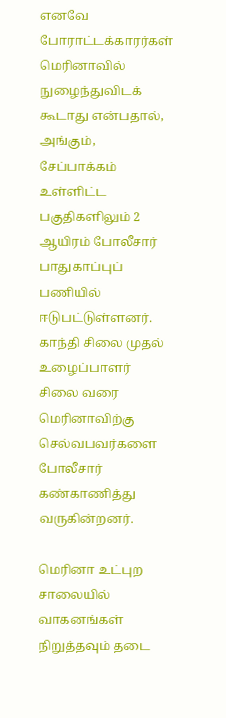எனவே போராட்டக்காரர்கள் மெரினாவில் நுழைந்துவிடக் கூடாது என்பதால், அங்கும், சேப்பாக்கம் உள்ளிட்ட பகுதிகளிலும் 2 ஆயிரம் போலீசார் பாதுகாப்புப் பணியில் ஈடுபட்டுள்ளனர். காந்தி சிலை முதல் உழைப்பாளர் சிலை வரை மெரினாவிற்கு செல்வபவர்களை போலீசார் கண்காணித்து வருகின்றனர்.

மெரினா உட்புற சாலையில் வாகனங்கள் நிறுத்தவும் தடை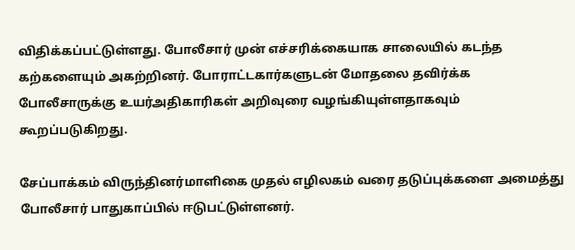விதிக்கப்பட்டுள்ளது. போலீசார் முன் எச்சரிக்கையாக சாலையில் கடந்த கற்களையும் அகற்றினர். போராட்டகார்களுடன் மோதலை தவிர்க்க போலீசாருக்கு உயர்அதிகாரிகள் அறிவுரை வழங்கியுள்ளதாகவும் கூறப்படுகிறது.

சேப்பாக்கம் விருந்தினர்மாளிகை முதல் எழிலகம் வரை தடுப்புக்களை அமைத்து போலீசார் பாதுகாப்பில் ஈடுபட்டுள்ளனர்.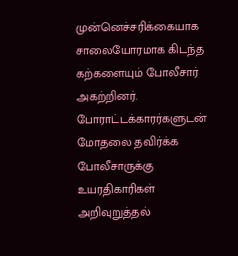முன்னெச்சரிக்கையாக சாலையோரமாக கிடந்த கற்களையும் போலீசார் அகற்றினர். போராட்டக்காரர்களுடன் மோதலை தவிர்க்க போலீசாருக்கு உயரதிகாரிகள் அறிவுறுத்தல்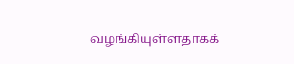வழங்கியுள்ளதாகக்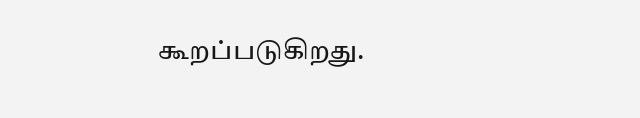கூறப்படுகிறது.